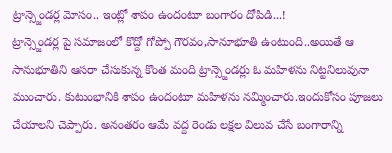ట్రాన్స్జెండర్ల మోసం.. ఇంట్లో శాపం ఉందంటూ బంగారం దోపిడి...!
ట్రాన్స్జెండర్ల పై సమాజంలో కొద్దో గోప్పో గౌరవం,సానూభూతి ఉంటుంది..అయితే ఆ సానుభూతిని ఆసరా చేసుకున్న కొంత మంది ట్రాన్స్జెండర్లు ఓ మహిళను నిట్టనిలువునా ముంచారు. కుటుంభానికి శాపం ఉందంటూ మహిళను నమ్మించారు.ఇందుకోసం పూజలు చేయాలని చెప్పారు. అనంతరం ఆమే వద్ద రెండు లక్షల విలువ చేసే బంగారాన్ని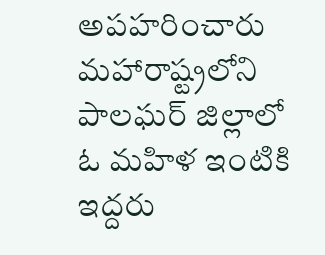అపహరించారు
మహారాష్ట్రలోని పాలఘర్ జిల్లాలో ఓ మహిళ ఇంటికి ఇద్దరు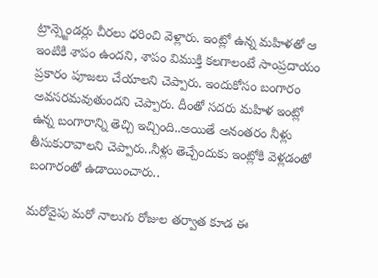ట్రాన్స్జెండర్లు చీరలు ధరించి వెళ్లారు. ఇంట్లో ఉన్న మహిళతో ఆ ఇంటికి శాపం ఉందని, శాపం విముక్తి కలగాలంటే సాంప్రదాయం ప్రకారం పూజలు చేయాలని చెప్పారు. ఇందుకోసం బంగారం అవసరమవుతుందని చెప్పారు. దీంతో సదరు మహిళ ఇంట్లో ఉన్న బంగారాన్ని తెచ్చి ఇచ్చింది..అయితే అనంతరం నీళ్లు తీసుకురావాలని చెప్పారు..నీళ్లు తెచ్చేందుకు ఇంట్లోకి వెళ్లడంతో బంగారంతో ఉడాయించారు..

మరోవైపు మరో నాలుగు రోజుల తర్వాత కూడ ఈ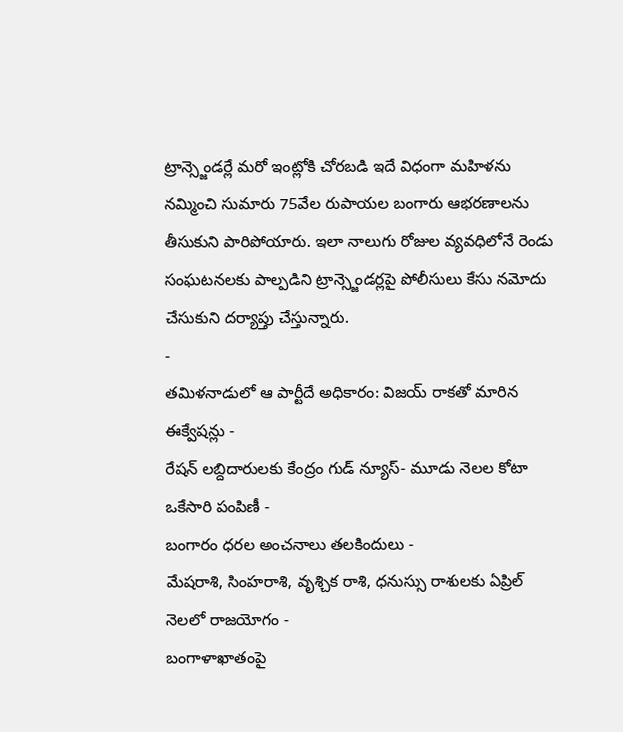ట్రాన్స్జెండర్లే మరో ఇంట్లోకి చోరబడి ఇదే విధంగా మహిళను నమ్మించి సుమారు 75వేల రుపాయల బంగారు ఆభరణాలను తీసుకుని పారిపోయారు. ఇలా నాలుగు రోజుల వ్యవధిలోనే రెండు సంఘటనలకు పాల్పడిని ట్రాన్స్జెండర్లపై పోలీసులు కేసు నమోదు చేసుకుని దర్యాప్తు చేస్తున్నారు.
-
తమిళనాడులో ఆ పార్టీదే అధికారం: విజయ్ రాకతో మారిన ఈక్వేషన్లు -
రేషన్ లబ్దిదారులకు కేంద్రం గుడ్ న్యూస్- మూడు నెలల కోటా ఒకేసారి పంపిణీ -
బంగారం ధరల అంచనాలు తలకిందులు -
మేషరాశి, సింహరాశి, వృశ్చిక రాశి, ధనుస్సు రాశులకు ఏప్రిల్ నెలలో రాజయోగం -
బంగాళాఖాతంపై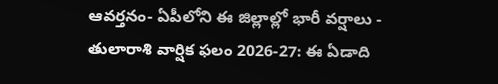ఆవర్తనం- ఏపీలోని ఈ జిల్లాల్లో భారీ వర్షాలు -
తులారాశి వార్షిక ఫలం 2026-27: ఈ ఏడాది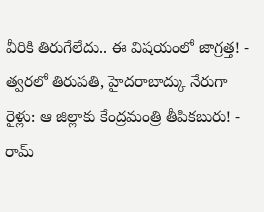వీరికి తిరుగేలేదు.. ఈ విషయంలో జాగ్రత్త! -
త్వరలో తిరుపతి, హైదరాబాద్కు నేరుగా రైళ్లు: ఆ జిల్లాకు కేంద్రమంత్రి తీపికబురు! -
రామ్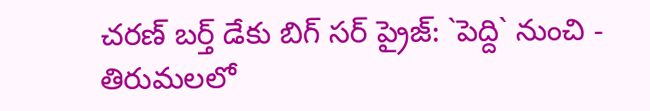చరణ్ బర్త్ డేకు బిగ్ సర్ ప్రైజ్: `పెద్ది` నుంచి -
తిరుమలలో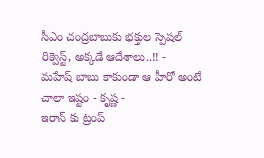సీఎం చంద్రబాబుకు భక్తుల స్పెషల్ రిక్వెస్ట్, అక్కడే ఆదేశాలు..!! -
మహేష్ బాబు కాకుండా ఆ హీరో అంటే చాలా ఇష్టం - కృష్ణ -
ఇరాన్ కు ట్రంప్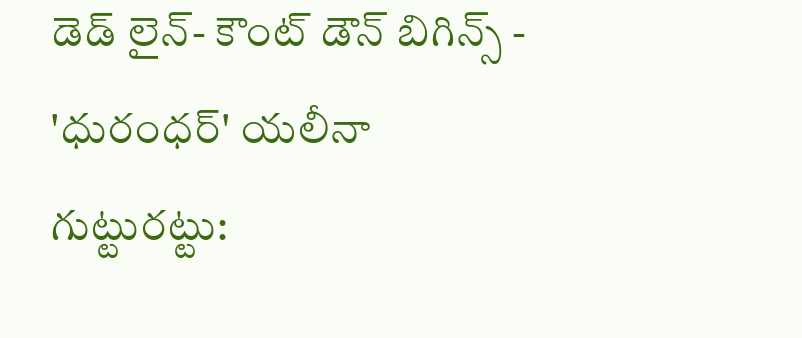డెడ్ లైన్- కౌంట్ డౌన్ బిగిన్స్ -
'ధురంధర్' యలీనా గుట్టురట్టు: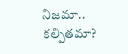నిజమా.. కల్పితమా?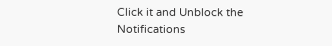Click it and Unblock the Notifications